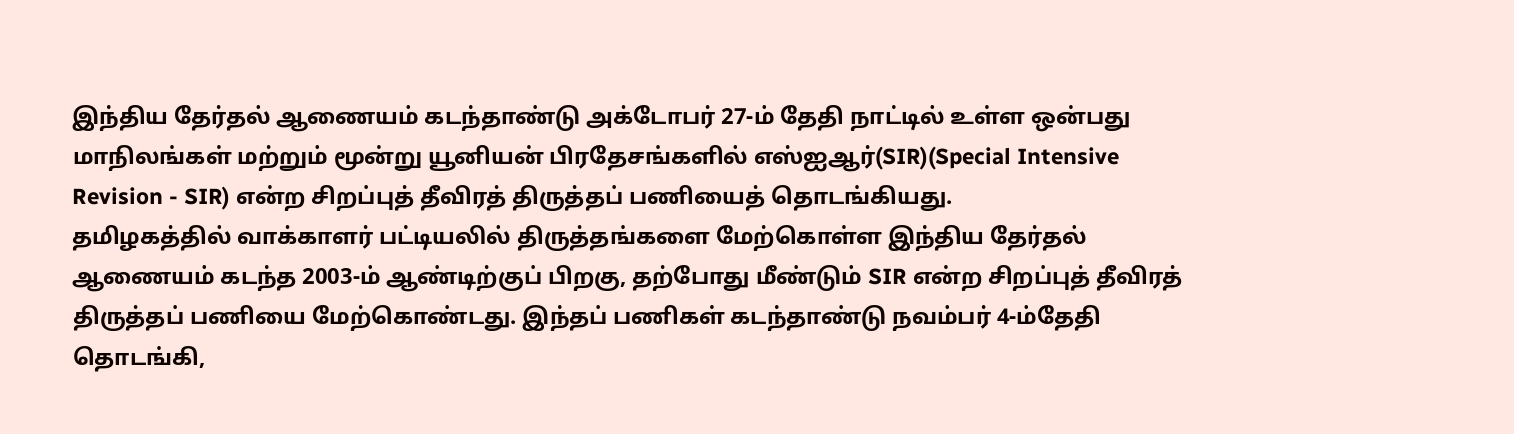இந்திய தேர்தல் ஆணையம் கடந்தாண்டு அக்டோபர் 27-ம் தேதி நாட்டில் உள்ள ஒன்பது மாநிலங்கள் மற்றும் மூன்று யூனியன் பிரதேசங்களில் எஸ்ஐஆர்(SIR)(Special Intensive Revision - SIR) என்ற சிறப்புத் தீவிரத் திருத்தப் பணியைத் தொடங்கியது.
தமிழகத்தில் வாக்காளர் பட்டியலில் திருத்தங்களை மேற்கொள்ள இந்திய தேர்தல் ஆணையம் கடந்த 2003-ம் ஆண்டிற்குப் பிறகு, தற்போது மீண்டும் SIR என்ற சிறப்புத் தீவிரத் திருத்தப் பணியை மேற்கொண்டது. இந்தப் பணிகள் கடந்தாண்டு நவம்பர் 4-ம்தேதி தொடங்கி,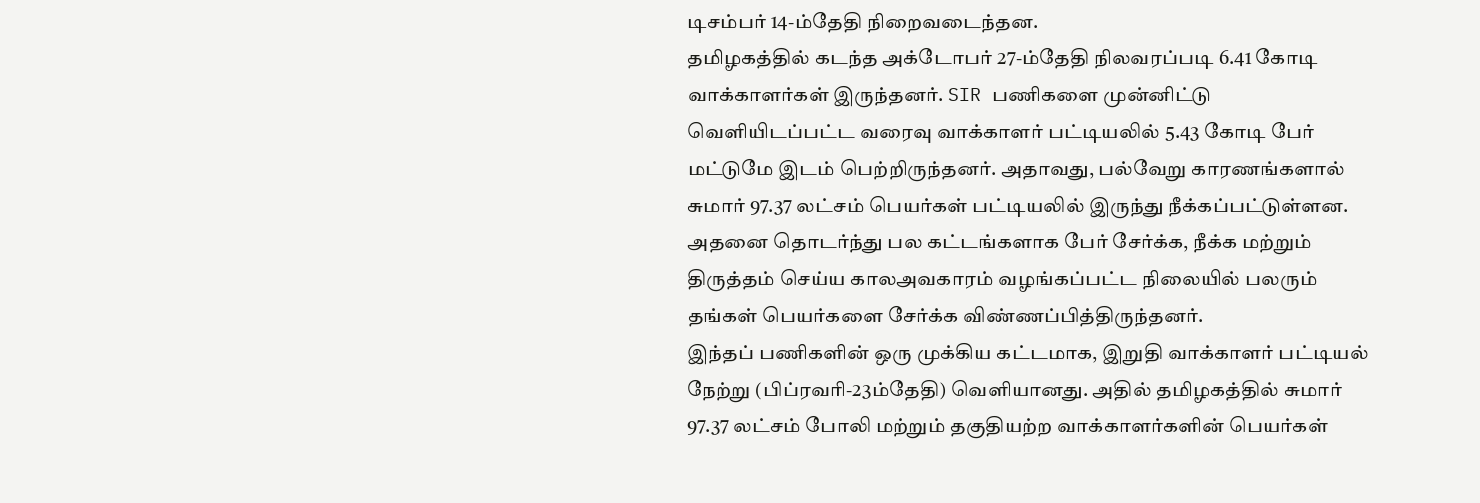டிசம்பர் 14-ம்தேதி நிறைவடைந்தன.
தமிழகத்தில் கடந்த அக்டோபர் 27-ம்தேதி நிலவரப்படி 6.41 கோடி வாக்காளர்கள் இருந்தனர். SIR பணிகளை முன்னிட்டு வெளியிடப்பட்ட வரைவு வாக்காளர் பட்டியலில் 5.43 கோடி பேர் மட்டுமே இடம் பெற்றிருந்தனர். அதாவது, பல்வேறு காரணங்களால் சுமார் 97.37 லட்சம் பெயர்கள் பட்டியலில் இருந்து நீக்கப்பட்டுள்ளன.
அதனை தொடர்ந்து பல கட்டங்களாக பேர் சேர்க்க, நீக்க மற்றும் திருத்தம் செய்ய காலஅவகாரம் வழங்கப்பட்ட நிலையில் பலரும் தங்கள் பெயர்களை சேர்க்க விண்ணப்பித்திருந்தனர்.
இந்தப் பணிகளின் ஒரு முக்கிய கட்டமாக, இறுதி வாக்காளர் பட்டியல் நேற்று (பிப்ரவரி-23ம்தேதி) வெளியானது. அதில் தமிழகத்தில் சுமார் 97.37 லட்சம் போலி மற்றும் தகுதியற்ற வாக்காளர்களின் பெயர்கள்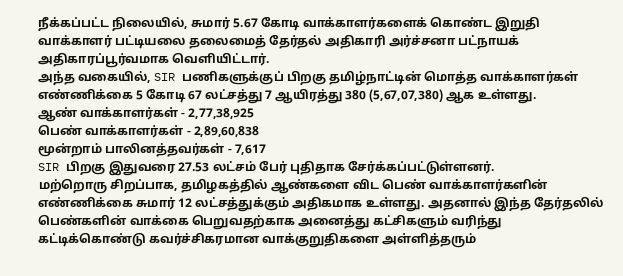நீக்கப்பட்ட நிலையில், சுமார் 5.67 கோடி வாக்காளர்களைக் கொண்ட இறுதி வாக்காளர் பட்டியலை தலைமைத் தேர்தல் அதிகாரி அர்ச்சனா பட்நாயக் அதிகாரப்பூர்வமாக வெளியிட்டார்.
அந்த வகையில், SIR பணிகளுக்குப் பிறகு தமிழ்நாட்டின் மொத்த வாக்காளர்கள் எண்ணிக்கை 5 கோடி 67 லட்சத்து 7 ஆயிரத்து 380 (5,67,07,380) ஆக உள்ளது.
ஆண் வாக்காளர்கள் - 2,77,38,925
பெண் வாக்காளர்கள் - 2,89,60,838
மூன்றாம் பாலினத்தவர்கள் - 7,617
SIR பிறகு இதுவரை 27.53 லட்சம் பேர் புதிதாக சேர்க்கப்பட்டுள்ளனர்.
மற்றொரு சிறப்பாக, தமிழகத்தில் ஆண்களை விட பெண் வாக்காளர்களின் எண்ணிக்கை சுமார் 12 லட்சத்துக்கும் அதிகமாக உள்ளது. அதனால் இந்த தேர்தலில் பெண்களின் வாக்கை பெறுவதற்காக அனைத்து கட்சிகளும் வரிந்து கட்டிக்கொண்டு கவர்ச்சிகரமான வாக்குறுதிகளை அள்ளித்தரும்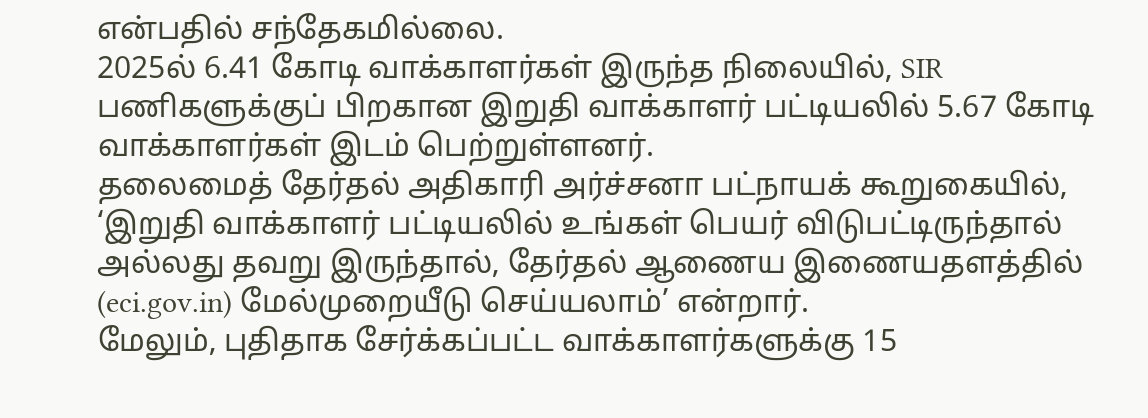என்பதில் சந்தேகமில்லை.
2025ல் 6.41 கோடி வாக்காளர்கள் இருந்த நிலையில், SIR பணிகளுக்குப் பிறகான இறுதி வாக்காளர் பட்டியலில் 5.67 கோடி வாக்காளர்கள் இடம் பெற்றுள்ளனர்.
தலைமைத் தேர்தல் அதிகாரி அர்ச்சனா பட்நாயக் கூறுகையில், ‘இறுதி வாக்காளர் பட்டியலில் உங்கள் பெயர் விடுபட்டிருந்தால் அல்லது தவறு இருந்தால், தேர்தல் ஆணைய இணையதளத்தில் (eci.gov.in) மேல்முறையீடு செய்யலாம்’ என்றார்.
மேலும், புதிதாக சேர்க்கப்பட்ட வாக்காளர்களுக்கு 15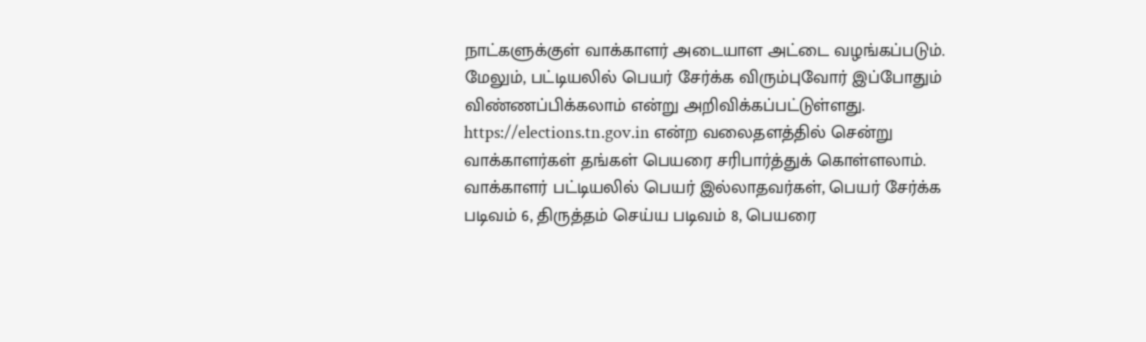நாட்களுக்குள் வாக்காளர் அடையாள அட்டை வழங்கப்படும். மேலும், பட்டியலில் பெயர் சேர்க்க விரும்புவோர் இப்போதும் விண்ணப்பிக்கலாம் என்று அறிவிக்கப்பட்டுள்ளது.
https://elections.tn.gov.in என்ற வலைதளத்தில் சென்று வாக்காளர்கள் தங்கள் பெயரை சரிபார்த்துக் கொள்ளலாம்.
வாக்காளர் பட்டியலில் பெயர் இல்லாதவர்கள், பெயர் சேர்க்க படிவம் 6, திருத்தம் செய்ய படிவம் 8, பெயரை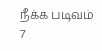நீக்க படிவம் 7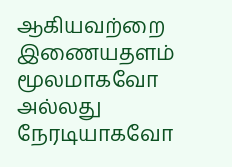ஆகியவற்றை இணையதளம் மூலமாகவோ அல்லது நேரடியாகவோ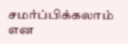சமர்ப்பிக்கலாம் என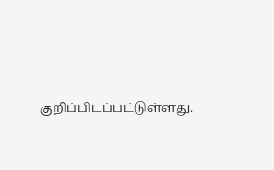குறிப்பிடப்பட்டுள்ளது.